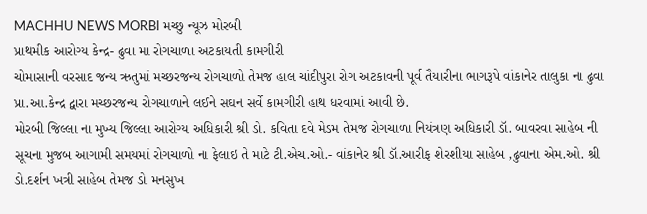MACHHU NEWS MORBI મચ્છુ ન્યૂઝ મોરબી
પ્રાથમીક આરોગ્ય કેન્દ્ર- ઢુવા મા રોગચાળા અટકાયતી કામગીરી
ચોમાસાની વરસાદ જન્ય ઋતુમાં મચ્છરજન્ય રોગચાળો તેમજ હાલ ચાંદીપુરા રોગ અટકાવની પૂર્વ તૈયારીના ભાગરૂપે વાંકાનેર તાલુકા ના ઢુવા પ્રા.આ.કેન્દ્ર દ્વારા મચ્છરજન્ય રોગચાળાને લઈને સઘન સર્વે કામગીરી હાથ ધરવામાં આવી છે.
મોરબી જિલ્લા ના મુખ્ય જિલ્લા આરોગ્ય અધિકારી શ્રી ડો. કવિતા દવે મેડમ તેમજ રોગચાળા નિયંત્રણ અધિકારી ડૉ. બાવરવા સાહેબ ની સૂચના મુજબ આગામી સમયમાં રોગચાળો ના ફેલાઇ તે માટે ટી.એચ.ઓ.- વાંકાનેર શ્રી ડૉ.આરીફ શેરશીયા સાહેબ ,ઢુવાના એમ.ઓ. શ્રી ડો.દર્શન ખત્રી સાહેબ તેમજ ડો મનસુખ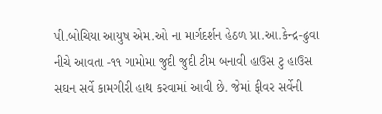પી.બોચિયા આયુષ એમ.ઓ ના માર્ગદર્શન હેઠળ પ્રા.આ.કેન્દ્ર-ઢુવા નીચે આવતા -૧૧ ગામોમા જુદી જુદી ટીમ બનાવી હાઉસ ટુ હાઉસ સઘન સર્વે કામગીરી હાથ કરવામાં આવી છે. જેમાં ફીવર સર્વેની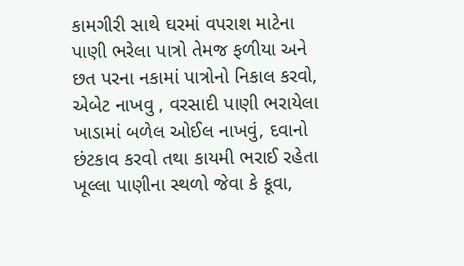કામગીરી સાથે ઘરમાં વપરાશ માટેના પાણી ભરેલા પાત્રો તેમજ ફળીયા અને છત પરના નકામાં પાત્રોનો નિકાલ કરવો, એબેટ નાખવુ , વરસાદી પાણી ભરાયેલા ખાડામાં બળેલ ઓઈલ નાખવું, દવાનો છંટકાવ કરવો તથા કાયમી ભરાઈ રહેતા ખૂલ્લા પાણીના સ્થળો જેવા કે કૂવા,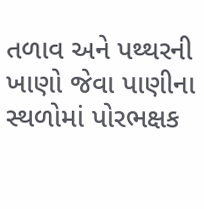તળાવ અને પથ્થરની ખાણો જેવા પાણીના સ્થળોમાં પોરભક્ષક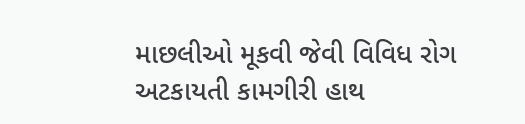માછલીઓ મૂકવી જેવી વિવિધ રોગ અટકાયતી કામગીરી હાથ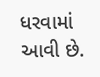ધરવામાં આવી છે.